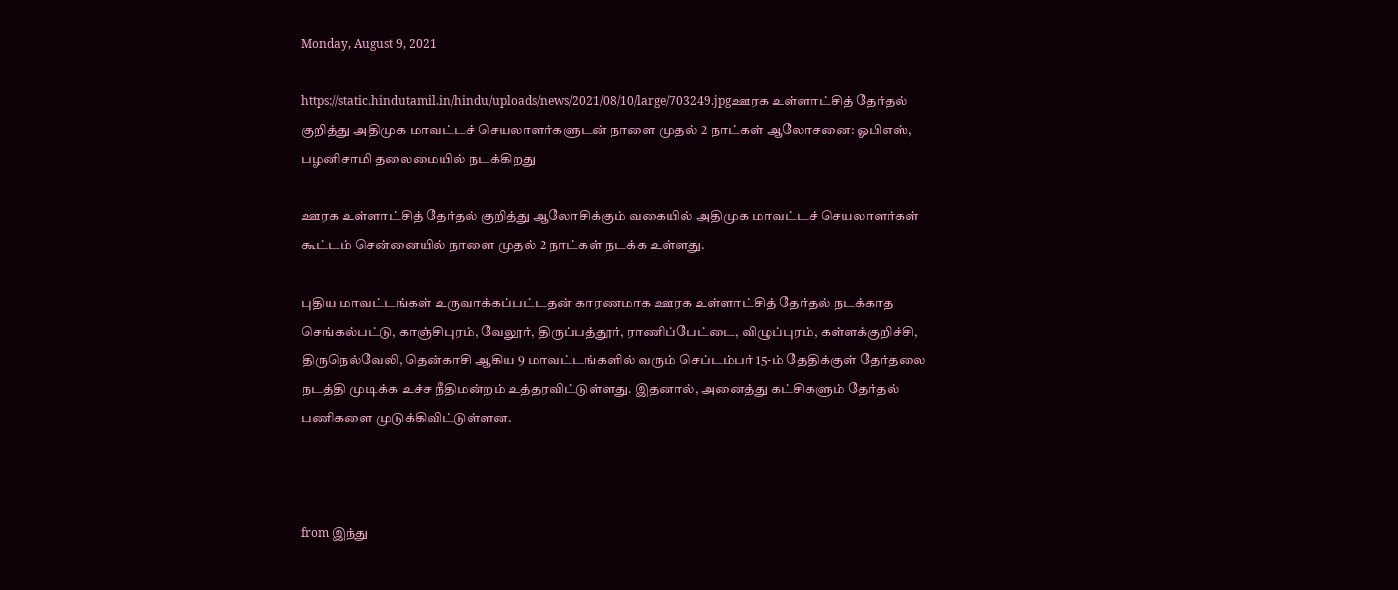Monday, August 9, 2021

https://static.hindutamil.in/hindu/uploads/news/2021/08/10/large/703249.jpgஊரக உள்ளாட்சித் தேர்தல் குறித்து அதிமுக மாவட்டச் செயலாளர்களுடன் நாளை முதல் 2 நாட்கள் ஆலோசனை: ஓபிஎஸ், பழனிசாமி தலைமையில் நடக்கிறது

ஊரக உள்ளாட்சித் தேர்தல் குறித்து ஆலோசிக்கும் வகையில் அதிமுக மாவட்டச் செயலாளர்கள் கூட்டம் சென்னையில் நாளை முதல் 2 நாட்கள் நடக்க உள்ளது.

புதிய மாவட்டங்கள் உருவாக்கப்பட்டதன் காரணமாக ஊரக உள்ளாட்சித் தேர்தல் நடக்காத செங்கல்பட்டு, காஞ்சிபுரம், வேலூர், திருப்பத்தூர், ராணிப்பேட்டை, விழுப்புரம், கள்ளக்குறிச்சி, திருநெல்வேலி, தென்காசி ஆகிய 9 மாவட்டங்களில் வரும் செப்டம்பர் 15-ம் தேதிக்குள் தேர்தலை நடத்தி முடிக்க உச்ச நீதிமன்றம் உத்தரவிட்டுள்ளது. இதனால், அனைத்து கட்சிகளும் தேர்தல் பணிகளை முடுக்கிவிட்டுள்ளன.



from இந்து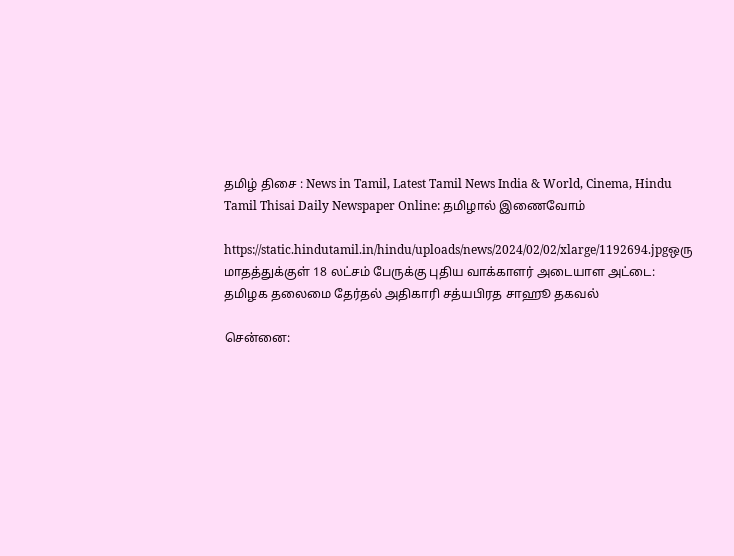தமிழ் திசை : News in Tamil, Latest Tamil News India & World, Cinema, Hindu Tamil Thisai Daily Newspaper Online: தமிழால் இணைவோம்

https://static.hindutamil.in/hindu/uploads/news/2024/02/02/xlarge/1192694.jpgஒரு மாதத்துக்குள் 18 லட்சம் பேருக்கு புதிய வாக்காளர் அடையாள அட்டை: தமிழக தலைமை தேர்தல் அதிகாரி சத்யபிரத சாஹூ தகவல்

சென்னை: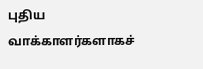புதிய வாக்காளர்களாகச்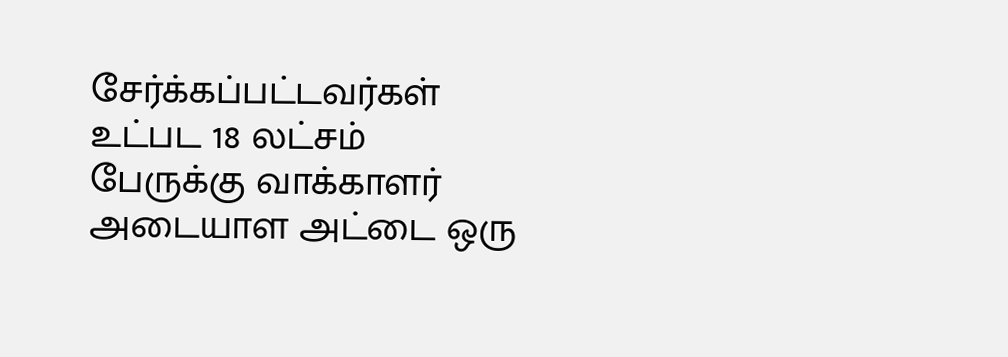சேர்க்கப்பட்டவர்கள் உட்பட 18 லட்சம் பேருக்கு வாக்காளர் அடையாள அட்டை ஒரு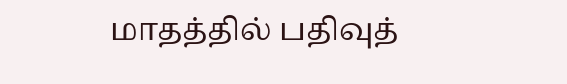மாதத்தில் பதிவுத்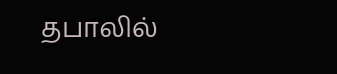தபாலில்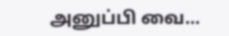அனுப்பி வை...